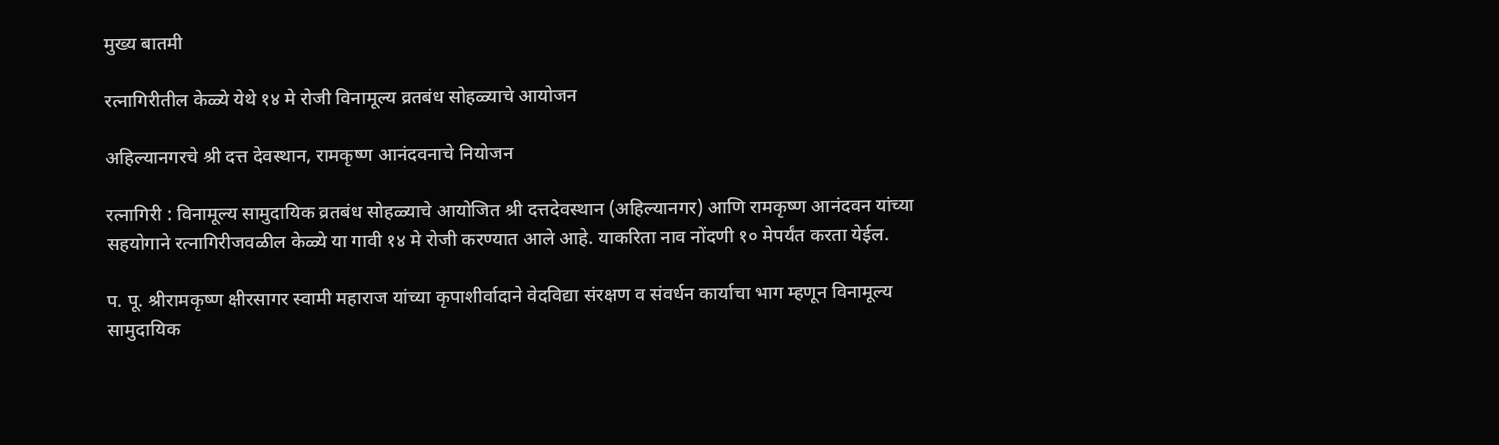मुख्य बातमी

रत्नागिरीतील केळ्ये येथे १४ मे रोजी विनामूल्य व्रतबंध सोहळ्याचे आयोजन

अहिल्यानगरचे श्री दत्त देवस्थान, रामकृष्ण आनंदवनाचे नियोजन

रत्नागिरी : विनामूल्य सामुदायिक व्रतबंध सोहळ्याचे आयोजित श्री दत्तदेवस्थान (अहिल्यानगर) आणि रामकृष्ण आनंदवन यांच्या सहयोगाने रत्नागिरीजवळील केळ्ये या गावी १४ मे रोजी करण्यात आले आहे. याकरिता नाव नोंदणी १० मेपर्यंत करता येईल.

प. पू. श्रीरामकृष्ण क्षीरसागर स्वामी महाराज यांच्या कृपाशीर्वादाने वेदविद्या संरक्षण व संवर्धन कार्याचा भाग म्हणून विनामूल्य सामुदायिक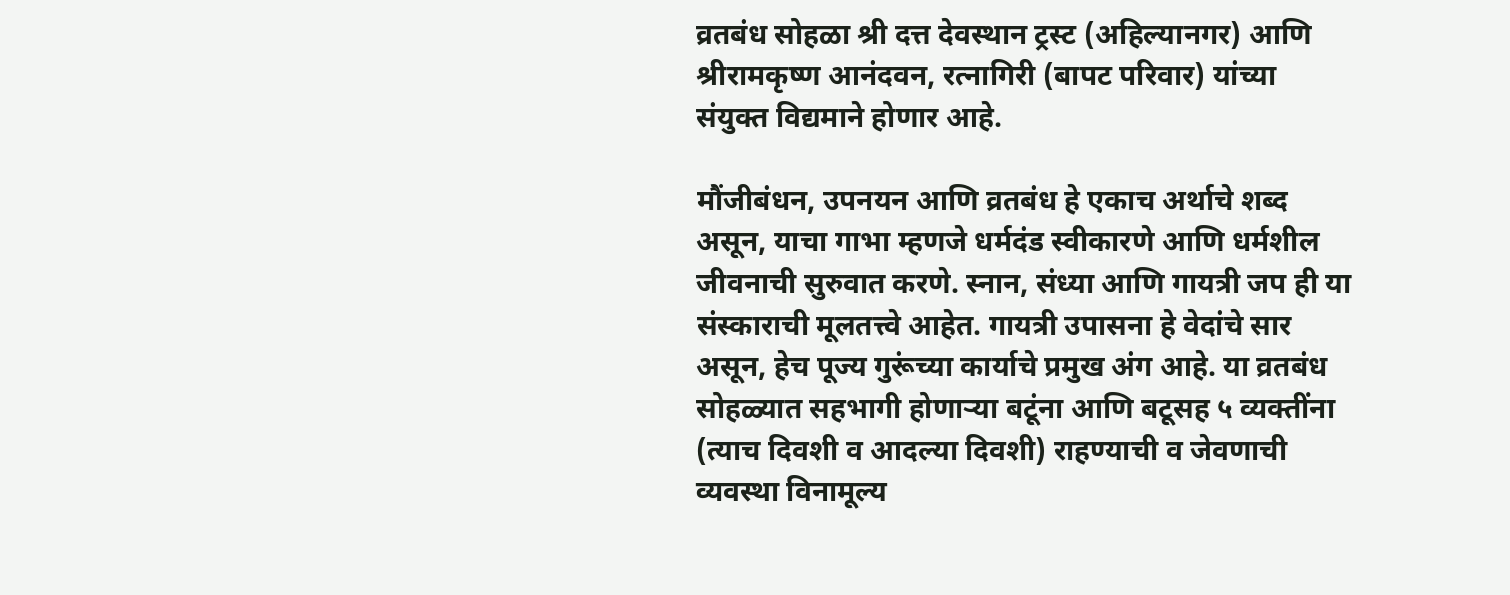व्रतबंध सोहळा श्री दत्त देवस्थान ट्रस्ट (अहिल्यानगर) आणि श्रीरामकृष्ण आनंदवन, रत्नागिरी (बापट परिवार) यांच्या संयुक्त विद्यमाने होणार आहे.

मौंजीबंधन, उपनयन आणि व्रतबंध हे एकाच अर्थाचे शब्द असून, याचा गाभा म्हणजे धर्मदंड स्वीकारणे आणि धर्मशील जीवनाची सुरुवात करणे. स्नान, संध्या आणि गायत्री जप ही या संस्काराची मूलतत्त्वे आहेत. गायत्री उपासना हे वेदांचे सार असून, हेच पूज्य गुरूंच्या कार्याचे प्रमुख अंग आहे. या व्रतबंध सोहळ्यात सहभागी होणाऱ्या बटूंना आणि बटूसह ५ व्यक्तींना (त्याच दिवशी व आदल्या दिवशी) राहण्याची व जेवणाची व्यवस्था विनामूल्य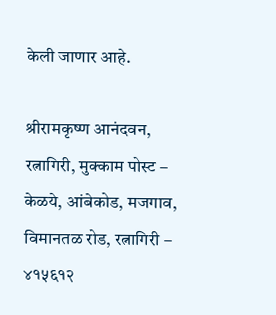केली जाणार आहे.

श्रीरामकृष्ण आनंदवन, रत्नागिरी, मुक्काम पोस्ट – केळये, आंबेकोड, मजगाव, विमानतळ रोड, रत्नागिरी – ४१५६१२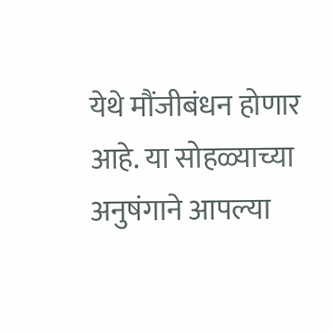येथे मौंजीबंधन होणार आहे. या सोहळ्याच्या अनुषंगाने आपल्या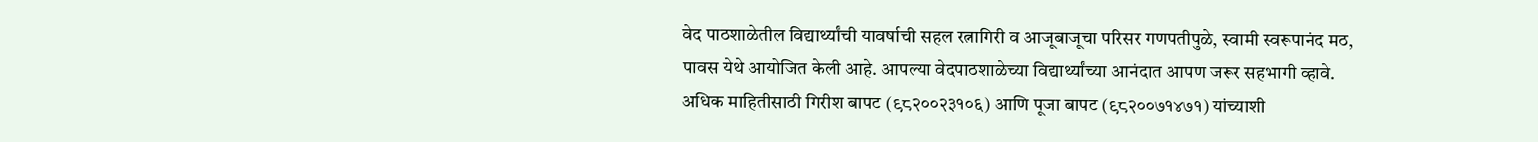वेद पाठशाळेतील विद्यार्थ्यांची यावर्षाची सहल रत्नागिरी व आजूबाजूचा परिसर गणपतीपुळे, स्वामी स्वरूपानंद मठ, पावस येथे आयोजित केली आहे. आपल्या वेदपाठशाळेच्या विद्यार्थ्यांच्या आनंदात आपण जरूर सहभागी व्हावे. अधिक माहितीसाठी गिरीश बापट (९८२००२३१०६) आणि पूजा बापट (९८२००७१४७१) यांच्याशी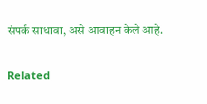संपर्क साधावा, असे आवाहन केले आहे.

Related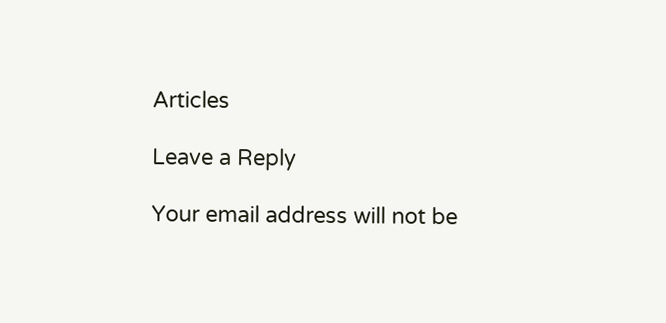Articles

Leave a Reply

Your email address will not be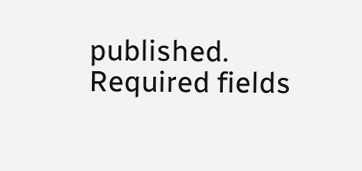published. Required fields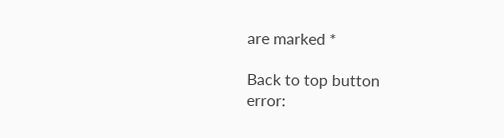are marked *

Back to top button
error: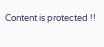Content is protected !!